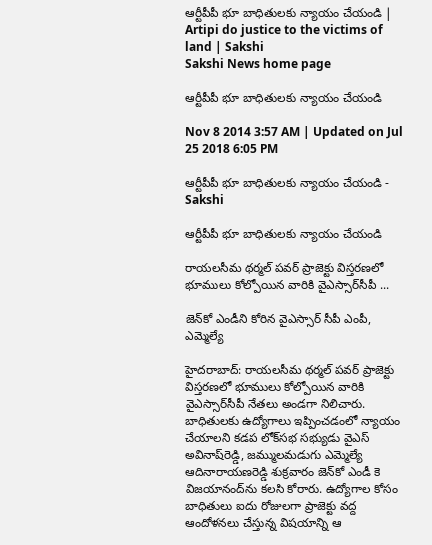ఆర్టీపీపీ భూ బాధితులకు న్యాయం చేయండి | Artipi do justice to the victims of land | Sakshi
Sakshi News home page

ఆర్టీపీపీ భూ బాధితులకు న్యాయం చేయండి

Nov 8 2014 3:57 AM | Updated on Jul 25 2018 6:05 PM

ఆర్టీపీపీ భూ బాధితులకు న్యాయం చేయండి - Sakshi

ఆర్టీపీపీ భూ బాధితులకు న్యాయం చేయండి

రాయలసీమ థర్మల్ పవర్ ప్రాజెక్టు విస్తరణలో భూములు కోల్పోయిన వారికి వైఎస్సార్‌సీపీ ...

జెన్‌కో ఎండీని కోరిన వైఎస్సార్ సీపీ ఎంపీ, ఎమ్మెల్యే

హైదరాబాద్: రాయలసీమ థర్మల్ పవర్ ప్రాజెక్టు విస్తరణలో భూములు కోల్పోయిన వారికి వైఎస్సార్‌సీపీ నేతలు అండగా నిలిచారు. బాధితులకు ఉద్యోగాలు ఇప్పించడంలో న్యాయం చేయాలని కడప లోక్‌సభ సభ్యుడు వైఎస్ అవినాష్‌రెడ్డి, జమ్ములమడుగు ఎమ్మెల్యే ఆదినారాయణరెడ్డి శుక్రవారం జెన్‌కో ఎండీ కె విజయానంద్‌ను కలసి కోరారు. ఉద్యోగాల కోసం బాధితులు ఐదు రోజులగా ప్రాజెక్టు వద్ద ఆందోళనలు చేస్తున్న విషయాన్ని ఆ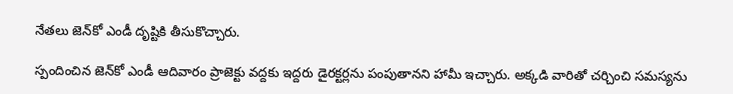నేతలు జెన్‌కో ఎండీ దృష్టికి తీసుకొచ్చారు.

స్పందించిన జెన్‌కో ఎండీ ఆదివారం ప్రాజెక్టు వద్దకు ఇద్దరు డైరక్టర్లను పంపుతానని హామీ ఇచ్చారు. అక్కడి వారితో చర్చించి సమస్యను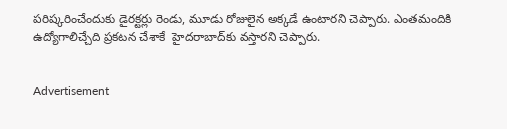పరిష్కరించేందుకు డైరక్టర్లు రెండు, మూడు రోజులైన అక్కడే ఉంటారని చెప్పారు. ఎంతమందికి ఉద్యోగాలిచ్చేది ప్రకటన చేశాకే  హైదరాబాద్‌కు వస్తారని చెప్పారు.


Advertisement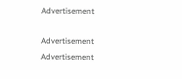Advertisement

Advertisement
Advertisement